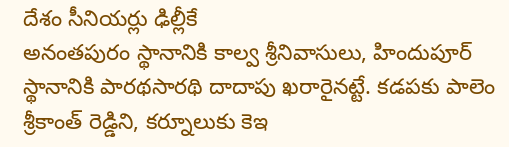దేశం సీనియర్లు ఢిల్లీకే
అనంతపురం స్థానానికి కాల్వ శ్రీనివాసులు, హిందుపూర్ స్థానానికి పారథసారథి దాదాపు ఖరారైనట్టే. కడపకు పాలెం శ్రీకాంత్ రెడ్డిని, కర్నూలుకు కెఇ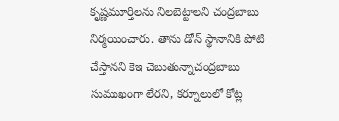కృష్ణమూర్తిలను నిలబెట్టాలని చంద్రబాబు నిర్మయించారు. తాను డోన్ స్థానానికి పోటి చేస్తానని కెఇ చెబుతున్నాచంద్రబాబు సుముఖంగా లేరని, కర్నూలులో కోట్ల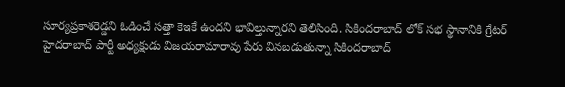సూర్యప్రకాశరెడ్డని ఓడించే సత్తా కెఇకే ఉందని భావిల్తున్నారని తెలిసింది. సికిందరాబాద్ లోక్ సభ స్థానానికి గ్రేటర్ హైదరాబాద్ పార్టీ అధ్యక్షుడు విజయరామారావు పేరు వినబడుతున్నా సికిందరాబాద్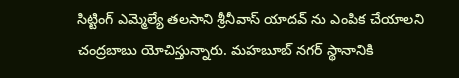సిట్టింగ్ ఎమ్మెల్యే తలసాని శ్రీనీవాస్ యాదవ్ ను ఎంపిక చేయాలని చంద్రబాబు యోచిస్తున్నారు. మహబూబ్ నగర్ స్థానానికి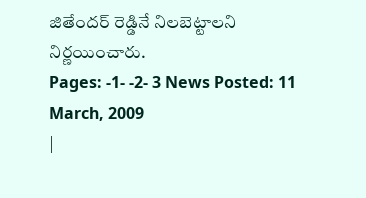జితేందర్ రెడ్డినే నిలబెట్టాలని నిర్ణయించారు.
Pages: -1- -2- 3 News Posted: 11 March, 2009
|